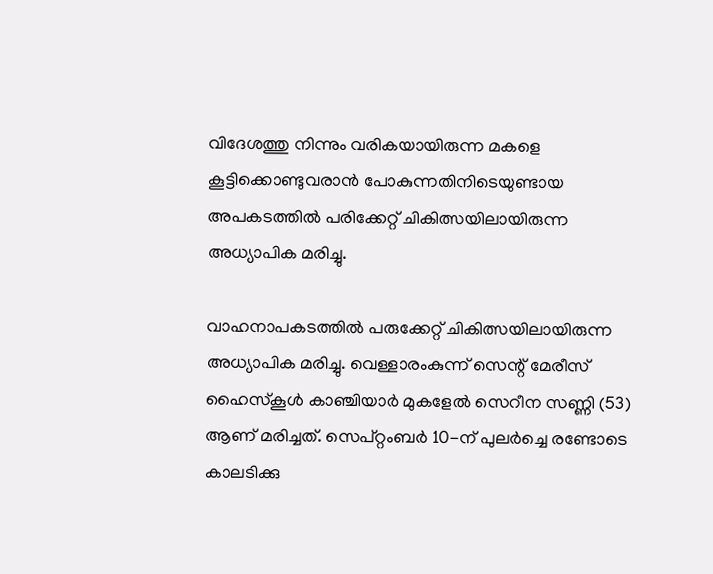വിദേശത്തു നിന്നും വരികയായിരുന്ന മകളെ കൂട്ടിക്കൊണ്ടുവരാന്‍ പോകുന്നതിനിടെയുണ്ടായ അപകടത്തില്‍ പരിക്കേറ്റ് ചികിത്സയിലായിരുന്ന അധ്യാപിക മരിച്ചു.

വാഹനാപകടത്തില്‍ പരുക്കേറ്റ് ചികിത്സയിലായിരുന്ന അധ്യാപിക മരിച്ചു. വെള്ളാരംകുന്ന് സെന്റ് മേരീസ് ഹൈസ്‌കൂള്‍ കാഞ്ചിയാര്‍ മുകളേല്‍ സെറീന സണ്ണി (53) ആണ് മരിച്ചത്. സെപ്റ്റംബര്‍ 10-ന് പുലര്‍ച്ചെ രണ്ടോടെ കാലടിക്കു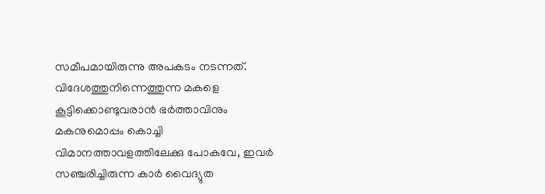സമീപമായിരുന്നു അപകടം നടന്നത്. വിദേശത്തുനിന്നെത്തുന്ന മകളെ കൂട്ടിക്കൊണ്ടുവരാന്‍ ഭര്‍ത്താവിനും മകനുമൊപ്പം കൊച്ചി വിമാനത്താവളത്തിലേക്കു പോകവേ, ഇവര്‍ സഞ്ചരിച്ചിരുന്ന കാര്‍ വൈദ്യുത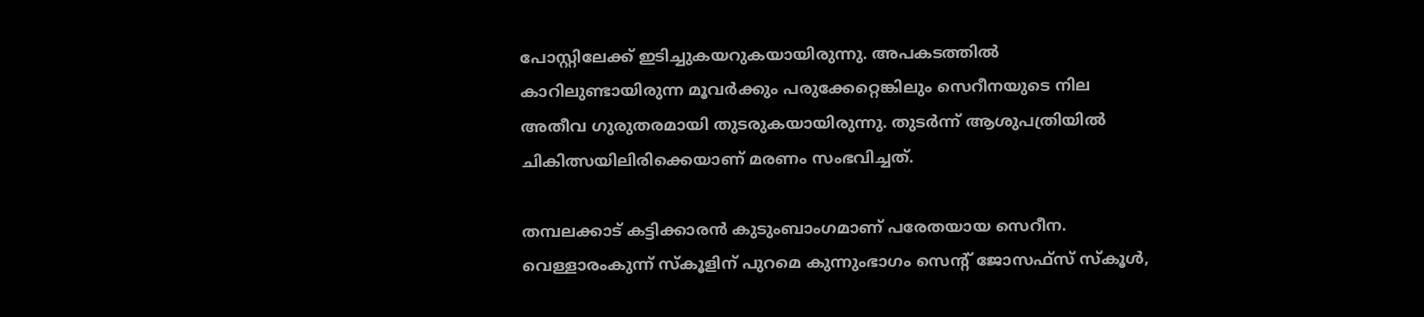പോസ്റ്റിലേക്ക് ഇടിച്ചുകയറുകയായിരുന്നു. അപകടത്തില്‍ കാറിലുണ്ടായിരുന്ന മൂവര്‍ക്കും പരുക്കേറ്റെങ്കിലും സെറീനയുടെ നില അതീവ ഗുരുതരമായി തുടരുകയായിരുന്നു. തുടര്‍ന്ന് ആശുപത്രിയില്‍ ചികിത്സയിലിരിക്കെയാണ് മരണം സംഭവിച്ചത്.

തമ്പലക്കാട് കട്ടിക്കാരന്‍ കുടുംബാംഗമാണ് പരേതയായ സെറീന. വെള്ളാരംകുന്ന് സ്‌കൂളിന് പുറമെ കുന്നുംഭാഗം സെന്റ് ജോസഫ്‌സ് സ്‌കൂള്‍,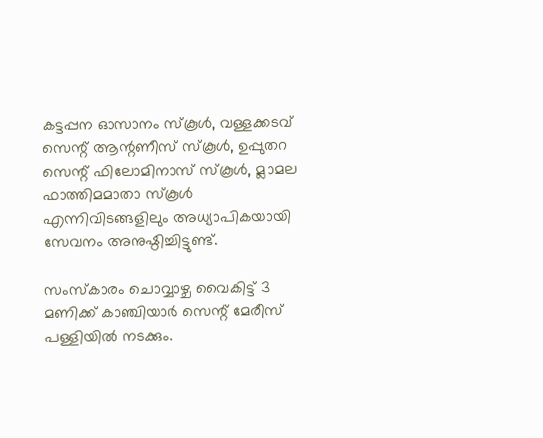കട്ടപ്പന ഓസാനം സ്‌കൂള്‍, വള്ളക്കടവ് സെന്റ് ആന്റണീസ് സ്‌കൂള്‍, ഉപ്പുതറ സെന്റ് ഫിലോമിനാസ് സ്‌കൂള്‍, മ്ലാമല ഫാത്തിമമാതാ സ്‌കൂള്‍ എന്നിവിടങ്ങളിലും അധ്യാപികയായി സേവനം അനുഷ്ഠിച്ചിട്ടുണ്ട്.

സംസ്‌കാരം ചൊവ്വാഴ്ച വൈകിട്ട് 3 മണിക്ക് കാഞ്ചിയാര്‍ സെന്റ് മേരീസ് പള്ളിയില്‍ നടക്കും.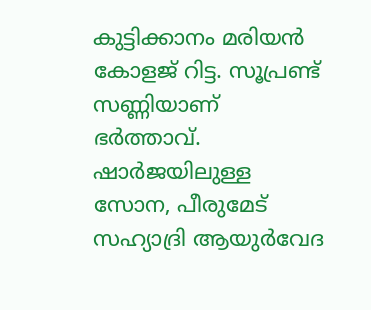കുട്ടിക്കാനം മരിയന്‍ കോളജ് റിട്ട. സൂപ്രണ്ട് സണ്ണിയാണ് ഭര്‍ത്താവ്. ഷാര്‍ജയിലുള്ള സോന, പീരുമേട് സഹ്യാദ്രി ആയുര്‍വേദ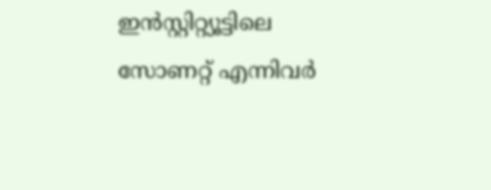ഇന്‍സ്റ്റിറ്റ്യൂട്ടിലെ സോണറ്റ് എന്നിവര്‍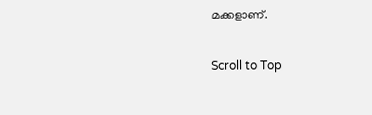മക്കളാണ്.

Scroll to Top